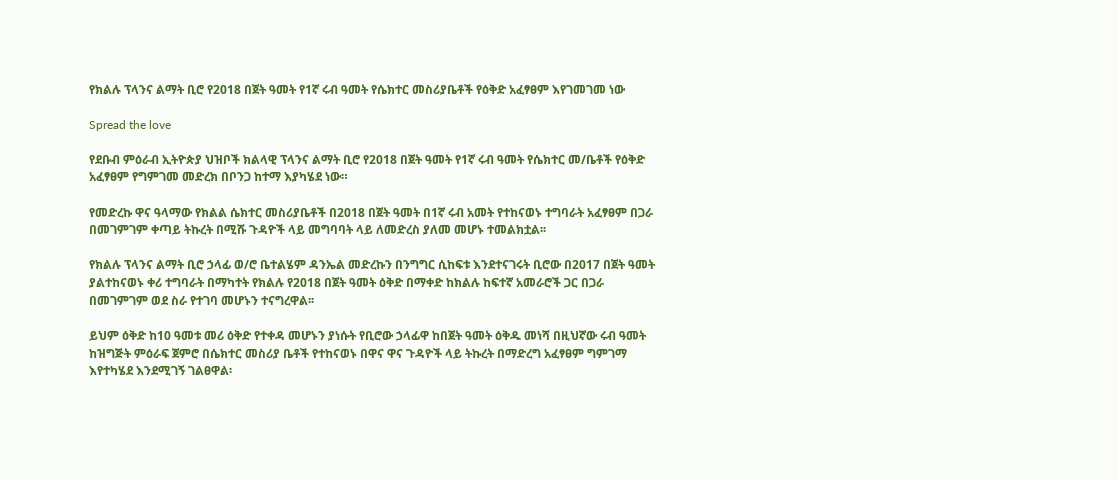የክልሉ ፕላንና ልማት ቢሮ የ2018 በጀት ዓመት የ1ኛ ሩብ ዓመት የሴክተር መስሪያቤቶች የዕቅድ አፈፃፀም እየገመገመ ነው

Spread the love

የደቡብ ምዕራብ ኢትዮጵያ ህዝቦች ክልላዊ ፕላንና ልማት ቢሮ የ2018 በጀት ዓመት የ1ኛ ሩብ ዓመት የሴክተር መ/ቤቶች የዕቅድ አፈፃፀም የግምገመ መድረክ በቦንጋ ከተማ እያካሄደ ነው።

የመድረኩ ዋና ዓላማው የክልል ሴክተር መስሪያቤቶች በ2018 በጀት ዓመት በ1ኛ ሩብ አመት የተከናወኑ ተግባራት አፈፃፀም በጋራ በመገምገም ቀጣይ ትኩረት በሚሹ ጉዳዮች ላይ መግባባት ላይ ለመድረስ ያለመ መሆኑ ተመልክቷል፡፡

የክልሉ ፕላንና ልማት ቢሮ ኃላፊ ወ/ሮ ቤተልሄም ዳንኤል መድረኩን በንግግር ሲከፍቱ እንደተናገሩት ቢሮው በ2017 በጀት ዓመት ያልተከናወኑ ቀሪ ተግባራት በማካተት የክልሉ የ2018 በጀት ዓመት ዕቅድ በማቀድ ከክልሉ ከፍተኛ አመራሮች ጋር በጋራ በመገምገም ወደ ስራ የተገባ መሆኑን ተናግረዋል፡፡

ይህም ዕቅድ ከ10 ዓመቱ መሪ ዕቅድ የተቀዳ መሆኑን ያነሱት የቢሮው ኃላፊዋ ከበጀት ዓመት ዕቅዱ መነሻ በዚህኛው ሩብ ዓመት ከዝግጅት ምዕራፍ ጀምሮ በሴክተር መስሪያ ቤቶች የተከናወኑ በዋና ዋና ጉዳዮች ላይ ትኩረት በማድረግ አፈፃፀም ግምገማ እየተካሄደ እንደሚገኝ ገልፀዋል፡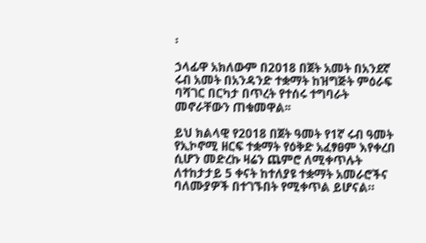፡

ኃላፊዋ አክለውም በ2018 በጀት አመት በአንደኛ ሩብ አመት በአንዳንድ ተቋማት ከዝግጅት ምዕራፍ ባሻገር በርካታ በጥረት የተሰሩ ተግባራት መኖራቸውን ጠቁመዋል፡፡

ይህ ክልላዊ የ2018 በጀት ዓመት የ1ኛ ሩብ ዓመት የኢኮኖሚ ዘርፍ ተቋማት የዕቅድ አፈፃፀም እየቀረበ ሲሆን መድረኩ ዛሬን ጨምሮ ለሚቀጥሉት ለተከታታይ 5 ቀናት ከተለያዩ ተቋማት አመራሮችና ባለሙያዎች በተገኙበት የሚቀጥል ይሆናል።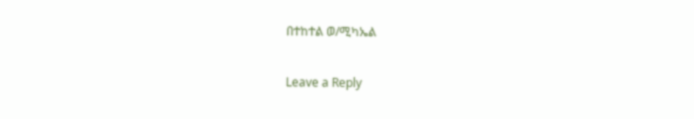በተከተል ወ/ሚካኤል

Leave a Reply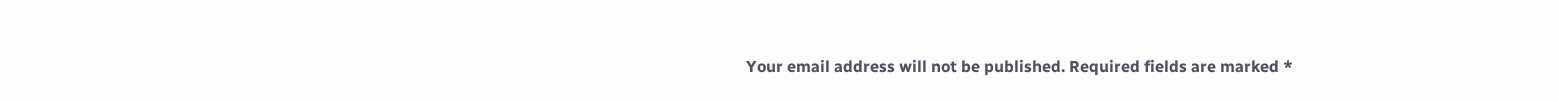Your email address will not be published. Required fields are marked *